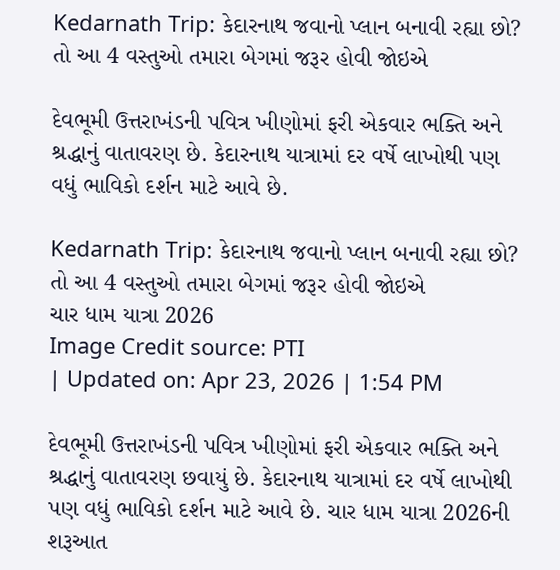Kedarnath Trip: કેદારનાથ જવાનો પ્લાન બનાવી રહ્યા છો? તો આ 4 વસ્તુઓ તમારા બેગમાં જરૂર હોવી જોઇએ

દેવભૂમી ઉત્તરાખંડની પવિત્ર ખીણોમાં ફરી એકવાર ભક્તિ અને શ્રદ્ધાનું વાતાવરણ છે. કેદારનાથ યાત્રામાં દર વર્ષે લાખોથી પણ વધું ભાવિકો દર્શન માટે આવે છે.

Kedarnath Trip: કેદારનાથ જવાનો પ્લાન બનાવી રહ્યા છો? તો આ 4 વસ્તુઓ તમારા બેગમાં જરૂર હોવી જોઇએ
ચાર ધામ યાત્રા 2026
Image Credit source: PTI
| Updated on: Apr 23, 2026 | 1:54 PM

દેવભૂમી ઉત્તરાખંડની પવિત્ર ખીણોમાં ફરી એકવાર ભક્તિ અને શ્રદ્ધાનું વાતાવરણ છવાયું છે. કેદારનાથ યાત્રામાં દર વર્ષે લાખોથી પણ વધું ભાવિકો દર્શન માટે આવે છે. ચાર ધામ યાત્રા 2026ની શરૂઆત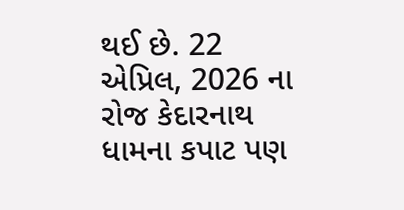થઈ છે. 22 એપ્રિલ, 2026 ના રોજ કેદારનાથ ધામના કપાટ પણ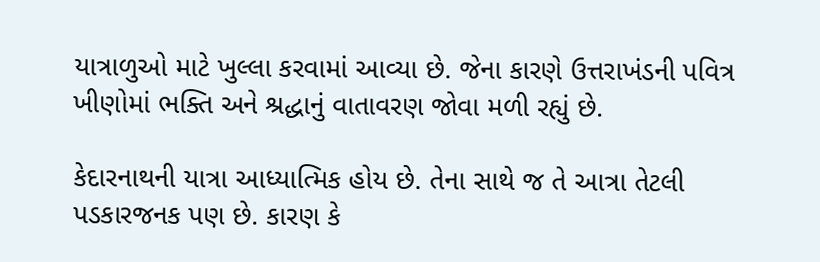યાત્રાળુઓ માટે ખુલ્લા કરવામાં આવ્યા છે. જેના કારણે ઉત્તરાખંડની પવિત્ર ખીણોમાં ભક્તિ અને શ્રદ્ધાનું વાતાવરણ જોવા મળી રહ્યું છે.

કેદારનાથની યાત્રા આધ્યાત્મિક હોય છે. તેના સાથે જ તે આત્રા તેટલી પડકારજનક પણ છે. કારણ કે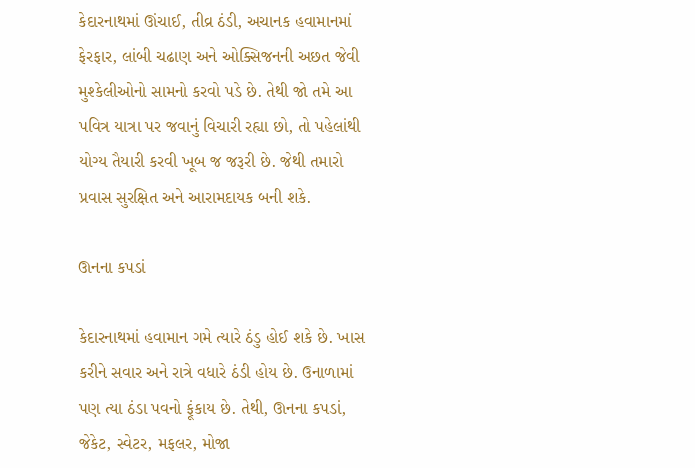કેદારનાથમાં ઊંચાઈ, તીવ્ર ઠંડી, અચાનક હવામાનમાં ફેરફાર, લાંબી ચઢાણ અને ઓક્સિજનની અછત જેવી મુશ્કેલીઓનો સામનો કરવો પડે છે. તેથી જો તમે આ પવિત્ર યાત્રા પર જવાનું વિચારી રહ્યા છો, તો પહેલાંથી યોગ્ય તૈયારી કરવી ખૂબ જ જરૂરી છે. જેથી તમારો પ્રવાસ સુરક્ષિત અને આરામદાયક બની શકે.

ઊનના કપડાં

કેદારનાથમાં હવામાન ગમે ત્યારે ઠંડુ હોઈ શકે છે. ખાસ કરીને સવાર અને રાત્રે વધારે ઠંડી હોય છે. ઉનાળામાં પણ ત્યા ઠંડા પવનો ફૂંકાય છે. તેથી, ઊનના કપડાં, જેકેટ, સ્વેટર, મફલર, મોજા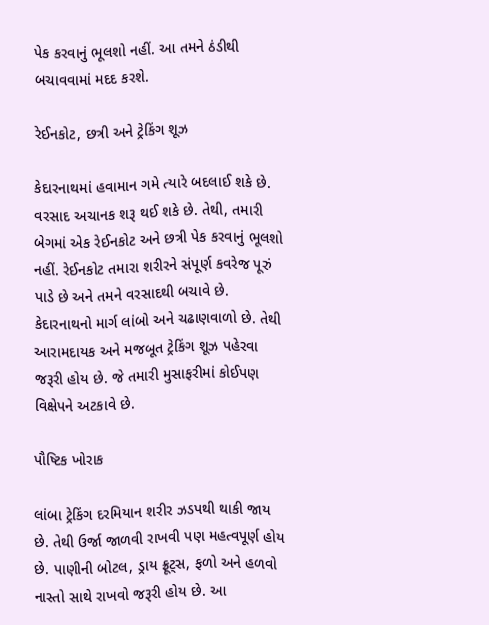પેક કરવાનું ભૂલશો નહીં. આ તમને ઠંડીથી બચાવવામાં મદદ કરશે.

રેઈનકોટ, છત્રી અને ટ્રેકિંગ શૂઝ

કેદારનાથમાં હવામાન ગમે ત્યારે બદલાઈ શકે છે. વરસાદ અચાનક શરૂ થઈ શકે છે. તેથી, તમારી બેગમાં એક રેઈનકોટ અને છત્રી પેક કરવાનું ભૂલશો નહીં. રેઈનકોટ તમારા શરીરને સંપૂર્ણ કવરેજ પૂરું પાડે છે અને તમને વરસાદથી બચાવે છે. કેદારનાથનો માર્ગ લાંબો અને ચઢાણવાળો છે. તેથી આરામદાયક અને મજબૂત ટ્રેકિંગ શૂઝ પહેરવા જરૂરી હોય છે. જે તમારી મુસાફરીમાં કોઈપણ વિક્ષેપને અટકાવે છે.

પૌષ્ટિક ખોરાક

લાંબા ટ્રેકિંગ દરમિયાન શરીર ઝડપથી થાકી જાય છે. તેથી ઉર્જા જાળવી રાખવી પણ મહત્વપૂર્ણ હોય છે. પાણીની બોટલ, ડ્રાય ફ્રૂટ્સ, ફળો અને હળવો નાસ્તો સાથે રાખવો જરૂરી હોય છે. આ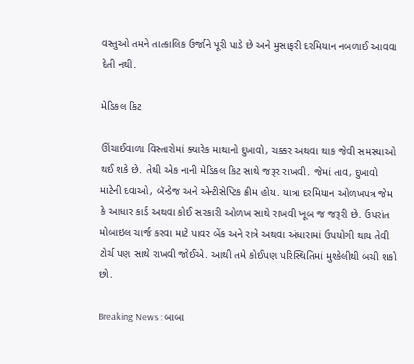વસ્તુઓ તમને તાત્કાલિક ઉર્જાને પૂરી પાડે છે અને મુસાફરી દરમિયાન નબળાઈ આવવા દેતી નથી.

મેડિકલ કિટ

ઊંચાઈવાળા વિસ્તારોમાં ક્યારેક માથાનો દુખાવો, ચક્કર અથવા થાક જેવી સમસ્યાઓ થઈ શકે છે. તેથી એક નાની મેડિકલ કિટ સાથે જરૂર રાખવી. જેમાં તાવ, દુખાવો માટેની દવાઓ, બૅન્ડેજ અને એન્ટીસેપ્ટિક ક્રીમ હોય. યાત્રા દરમિયાન ઓળખપત્ર જેમ કે આધાર કાર્ડ અથવા કોઈ સરકારી ઓળખ સાથે રાખવી ખૂબ જ જરૂરી છે. ઉપરાંત મોબાઇલ ચાર્જ કરવા માટે પાવર બેંક અને રાત્રે અથવા અંધારામાં ઉપયોગી થાય તેવી ટોર્ચ પણ સાથે રાખવી જોઈએ. આથી તમે કોઈપણ પરિસ્થિતિમાં મુશ્કેલીથી બચી શકો છો.

Breaking News : બાબા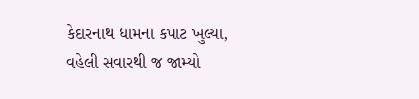કેદારનાથ ધામના કપાટ ખુલ્યા, વહેલી સવારથી જ જામ્યો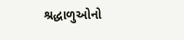શ્રદ્ધાળુઓનો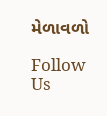મેળાવળો

Follow Us